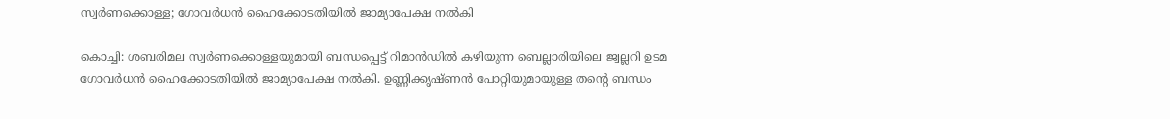സ്വർണക്കൊള്ള; ഗോവർധൻ ഹൈക്കോടതിയിൽ ജാമ്യാപേക്ഷ നൽകി

കൊച്ചി: ശബരിമല സ്വർണക്കൊള്ളയുമായി ബന്ധപ്പെട്ട് റിമാൻഡിൽ കഴിയുന്ന ബെല്ലാരിയിലെ ജ്വല്ലറി ഉടമ ഗോവർധൻ ഹൈക്കോടതിയിൽ ജാമ്യാപേക്ഷ നൽകി. ഉണ്ണിക്കൃഷ്ണൻ പോറ്റിയുമായുള്ള തന്‍റെ ബന്ധം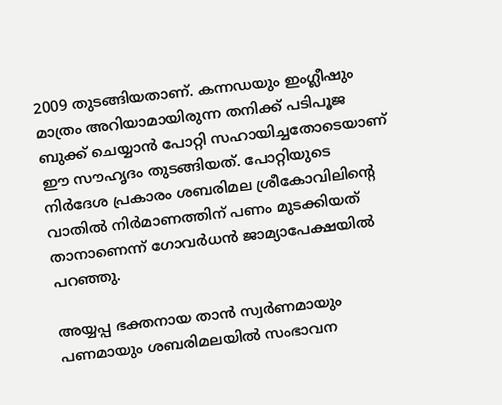2009 തുടങ്ങിയതാണ്. കന്നഡയും ഇംഗ്ലീഷും മാത്രം അറിയാമായിരുന്ന തനിക്ക് പടിപൂജ ബുക്ക് ചെയ്യാൻ പോറ്റി സഹായിച്ചതോടെയാണ് ഈ സൗഹൃദം തുടങ്ങിയത്. പോറ്റിയുടെ നിർദേശ പ്രകാരം ശബരിമല ശ്രീകോവിലിന്‍റെ വാതിൽ നിർമാണത്തിന് പണം മുടക്കിയത് താനാണെന്ന് ഗോവർധൻ ജാമ്യാപേക്ഷയിൽ പറഞ്ഞു.

അയ്യപ്പ ഭക്തനായ താൻ സ്വർണമായും പണമായും ശബരിമലയിൽ സംഭാവന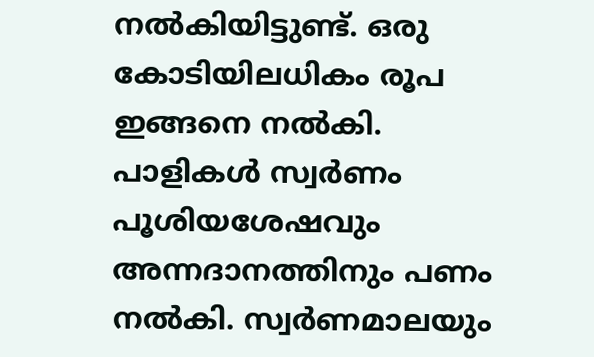നൽകിയിട്ടുണ്ട്. ഒരു കോടിയിലധികം രൂപ ഇങ്ങനെ നൽകി. പാളികൾ സ്വർണം പൂശിയശേഷവും അന്നദാനത്തിനും പണം നൽകി. സ്വർണമാലയും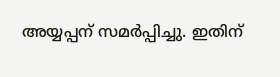അയ്യപ്പന് സമർപ്പിച്ചു. ഇതിന്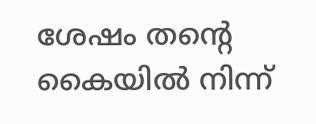ശേഷം തന്‍റെ കൈയിൽ നിന്ന്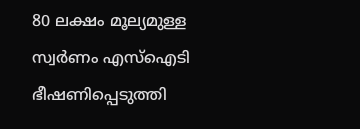80 ലക്ഷം മൂല്യമുള്ള സ്വർണം എസ്ഐടി ഭീഷണിപ്പെടുത്തി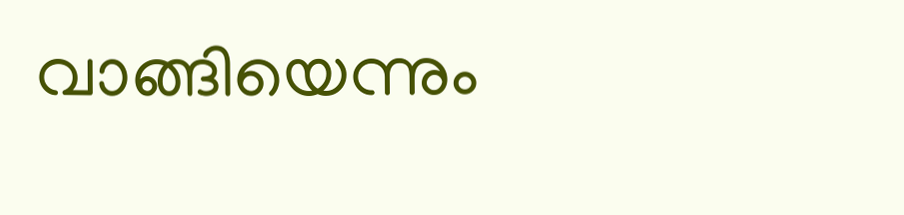വാങ്ങിയെന്നും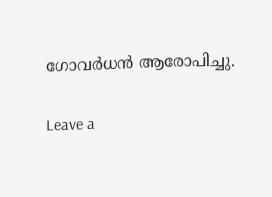ഗോവർധൻ ആരോപിച്ചു.

Leave a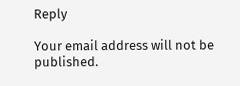Reply

Your email address will not be published.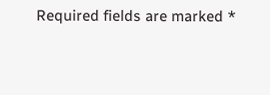Required fields are marked *